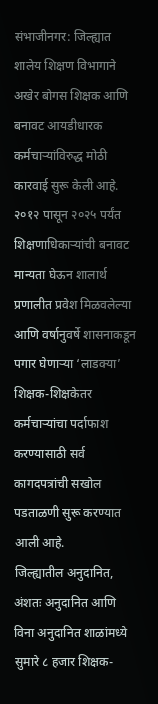संभाजीनगर: जिल्ह्यात शालेय शिक्षण विभागाने अखेर बोगस शिक्षक आणि बनावट आयडीधारक कर्मचाऱ्यांविरुद्ध मोठी कारवाई सुरू केली आहे. २०१२ पासून २०२५ पर्यंत शिक्षणाधिकाऱ्यांची बनावट मान्यता घेऊन शालार्थ प्रणालीत प्रवेश मिळवलेल्या आणि वर्षानुवर्षे शासनाकडून पगार घेणाऱ्या ‘लाडक्या’ शिक्षक-शिक्षकेतर कर्मचाऱ्यांचा पर्दाफाश करण्यासाठी सर्व कागदपत्रांची सखोल पडताळणी सुरू करण्यात आली आहे.
जिल्ह्यातील अनुदानित, अंशतः अनुदानित आणि विना अनुदानित शाळांमध्ये सुमारे ८ हजार शिक्षक-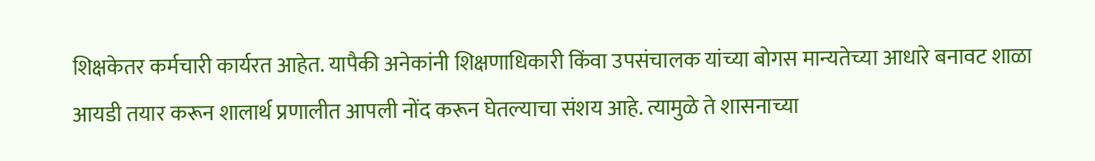शिक्षकेतर कर्मचारी कार्यरत आहेत. यापैकी अनेकांनी शिक्षणाधिकारी किंवा उपसंचालक यांच्या बोगस मान्यतेच्या आधारे बनावट शाळा आयडी तयार करून शालार्थ प्रणालीत आपली नोंद करून घेतल्याचा संशय आहे. त्यामुळे ते शासनाच्या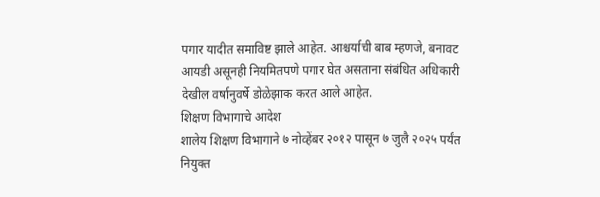पगार यादीत समाविष्ट झाले आहेत. आश्चर्याची बाब म्हणजे, बनावट आयडी असूनही नियमितपणे पगार घेत असताना संबंधित अधिकारी देखील वर्षानुवर्षे डोळेझाक करत आले आहेत.
शिक्षण विभागाचे आदेश
शालेय शिक्षण विभागाने ७ नोव्हेंबर २०१२ पासून ७ जुलै २०२५ पर्यंत नियुक्त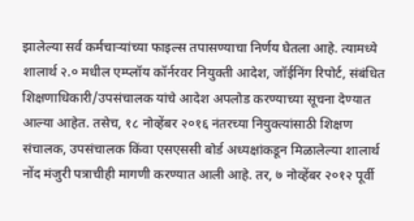झालेल्या सर्व कर्मचाऱ्यांच्या फाइल्स तपासण्याचा निर्णय घेतला आहे. त्यामध्ये शालार्थ २.० मधील एम्प्लॉय कॉर्नरवर नियुक्ती आदेश, जॉईनिंग रिपोर्ट, संबंधित शिक्षणाधिकारी/उपसंचालक यांचे आदेश अपलोड करण्याच्या सूचना देण्यात आल्या आहेत. तसेच, १८ नोव्हेंबर २०१६ नंतरच्या नियुक्त्यांसाठी शिक्षण संचालक, उपसंचालक किंवा एसएससी बोर्ड अध्यक्षांकडून मिळालेल्या शालार्थ नोंद मंजुरी पत्राचीही मागणी करण्यात आली आहे. तर, ७ नोव्हेंबर २०१२ पूर्वी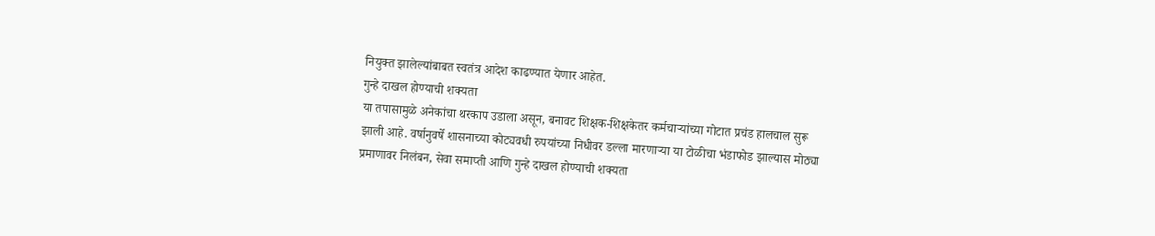नियुक्त झालेल्यांबाबत स्वतंत्र आदेश काढण्यात येणार आहेत.
गुन्हे दाखल होण्याची शक्यता
या तपासामुळे अनेकांचा थरकाप उडाला असून, बनावट शिक्षक-शिक्षकेतर कर्मचाऱ्यांच्या गोटात प्रचंड हालचाल सुरू झाली आहे. वर्षानुवर्षे शासनाच्या कोट्यवधी रुपयांच्या निधीवर डल्ला मारणाऱ्या या टोळीचा भंडाफोड झाल्यास मोठ्या प्रमाणावर निलंबन, सेवा समाप्ती आणि गुन्हे दाखल होण्याची शक्यता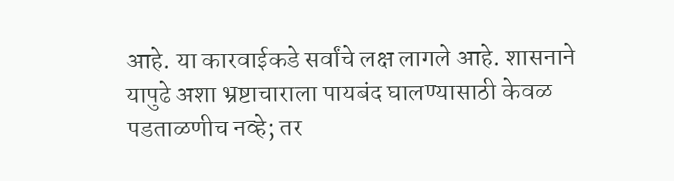आहे. या कारवाईकडे सर्वांचे लक्ष लागले आहे. शासनाने यापुढे अशा भ्रष्टाचाराला पायबंद घालण्यासाठी केवळ पडताळणीच नव्हे; तर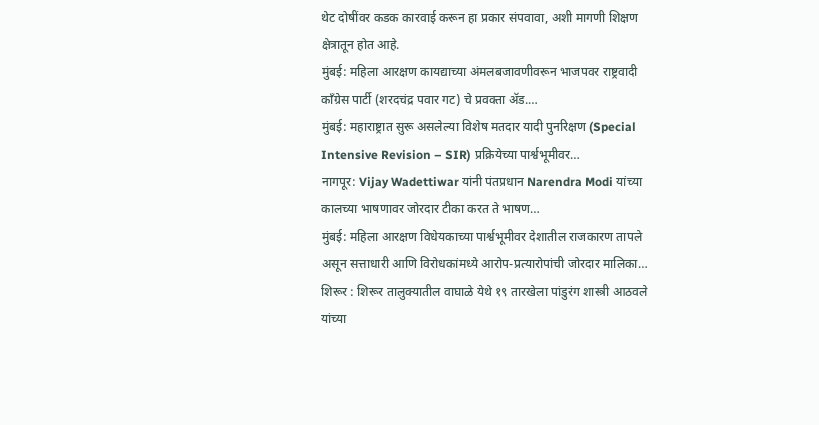थेट दोषींवर कडक कारवाई करून हा प्रकार संपवावा, अशी मागणी शिक्षण क्षेत्रातून होत आहे.
मुंबई: महिला आरक्षण कायद्याच्या अंमलबजावणीवरून भाजपवर राष्ट्रवादी काँग्रेस पार्टी (शरदचंद्र पवार गट) चे प्रवक्ता ॲड.…
मुंबई: महाराष्ट्रात सुरू असलेल्या विशेष मतदार यादी पुनरिक्षण (Special Intensive Revision – SIR) प्रक्रियेच्या पार्श्वभूमीवर…
नागपूर: Vijay Wadettiwar यांनी पंतप्रधान Narendra Modi यांच्या कालच्या भाषणावर जोरदार टीका करत ते भाषण…
मुंबई: महिला आरक्षण विधेयकाच्या पार्श्वभूमीवर देशातील राजकारण तापले असून सत्ताधारी आणि विरोधकांमध्ये आरोप-प्रत्यारोपांची जोरदार मालिका…
शिरूर : शिरूर तालुक्यातील वाघाळे येथे १९ तारखेला पांडुरंग शास्त्री आठवले यांच्या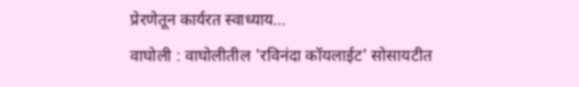प्रेरणेतून कार्यरत स्वाध्याय…
वाघोली : वाघोलीतील 'रविनंदा कॉयलाईट' सोसायटीत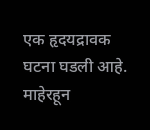एक हृदयद्रावक घटना घडली आहे. माहेरहून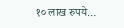१० लाख रुपये…